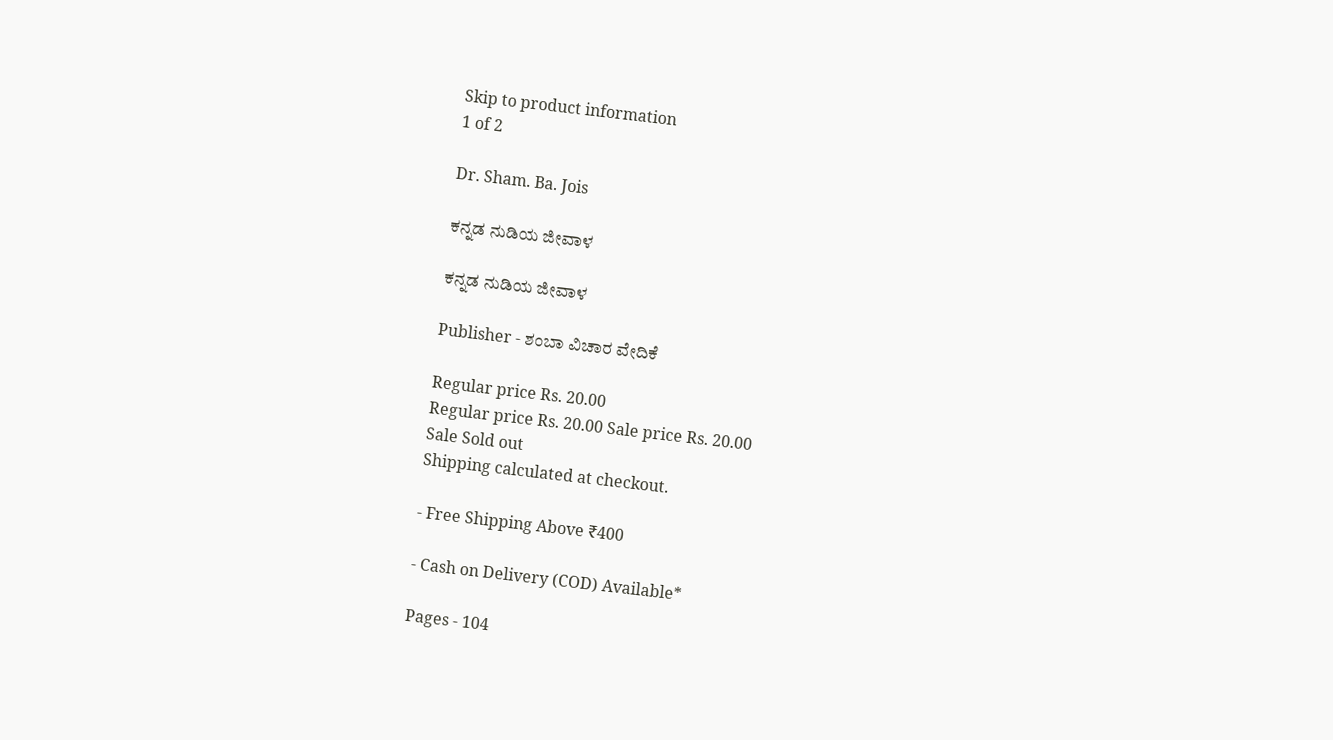Skip to product information
1 of 2

Dr. Sham. Ba. Jois

ಕನ್ನಡ ನುಡಿಯ ಜೀವಾಳ

ಕನ್ನಡ ನುಡಿಯ ಜೀವಾಳ

Publisher - ಶಂಬಾ ವಿಚಾರ ವೇದಿಕೆ

Regular price Rs. 20.00
Regular price Rs. 20.00 Sale price Rs. 20.00
Sale Sold out
Shipping calculated at checkout.

- Free Shipping Above ₹400

- Cash on Delivery (COD) Available*

Pages - 104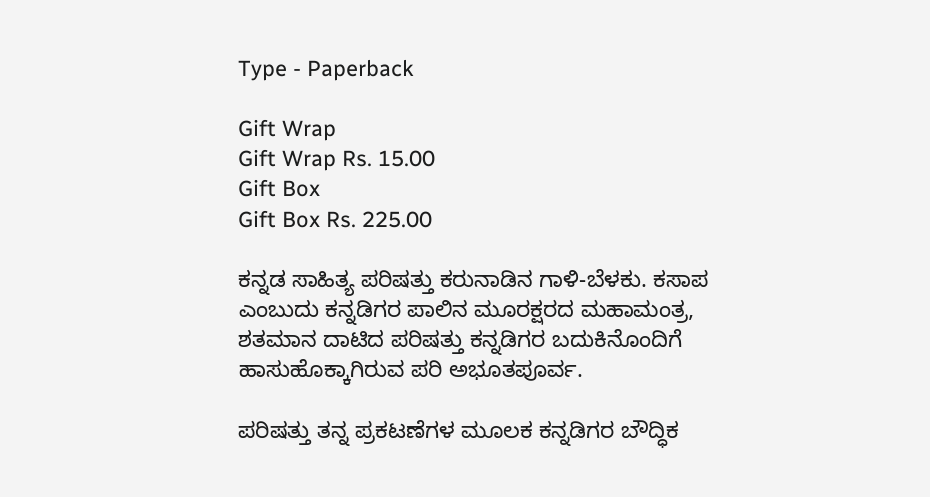Type - Paperback

Gift Wrap
Gift Wrap Rs. 15.00
Gift Box
Gift Box Rs. 225.00

ಕನ್ನಡ ಸಾಹಿತ್ಯ ಪರಿಷತ್ತು ಕರುನಾಡಿನ ಗಾಳಿ-ಬೆಳಕು. ಕಸಾಪ ಎಂಬುದು ಕನ್ನಡಿಗರ ಪಾಲಿನ ಮೂರಕ್ಷರದ ಮಹಾಮಂತ್ರ, ಶತಮಾನ ದಾಟಿದ ಪರಿಷತ್ತು ಕನ್ನಡಿಗರ ಬದುಕಿನೊಂದಿಗೆ ಹಾಸುಹೊಕ್ಕಾಗಿರುವ ಪರಿ ಅಭೂತಪೂರ್ವ.

ಪರಿಷತ್ತು ತನ್ನ ಪ್ರಕಟಣೆಗಳ ಮೂಲಕ ಕನ್ನಡಿಗರ ಬೌದ್ಧಿಕ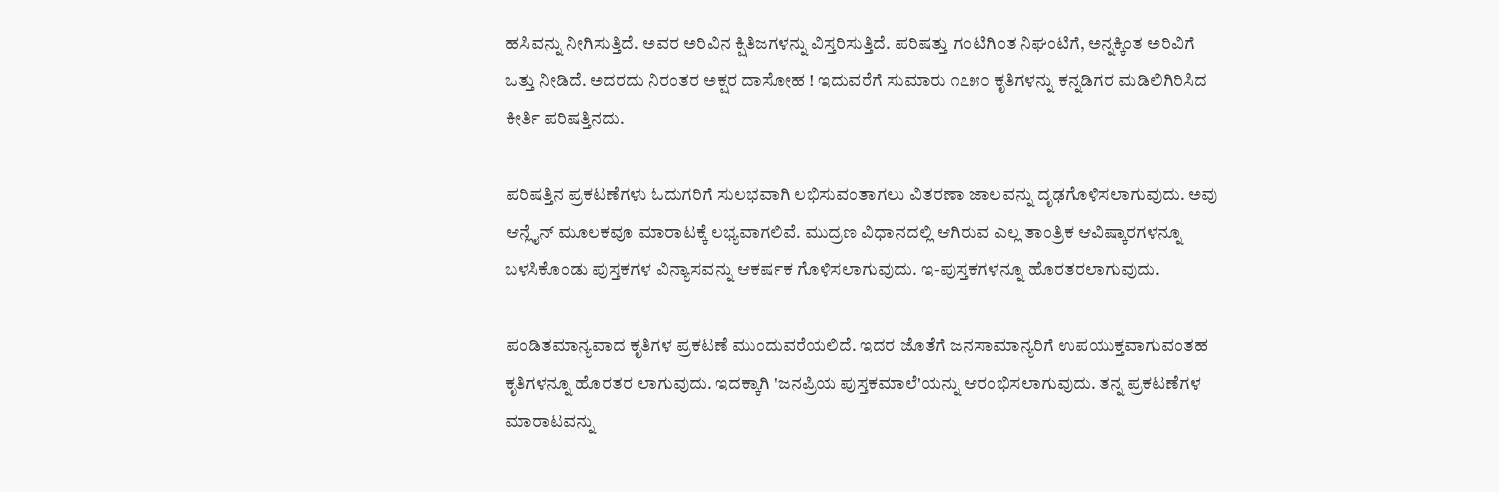ಹಸಿವನ್ನು ನೀಗಿಸುತ್ತಿದೆ. ಅವರ ಅರಿವಿನ ಕ್ಷಿತಿಜಗಳನ್ನು ವಿಸ್ತರಿಸುತ್ತಿದೆ. ಪರಿಷತ್ತು ಗಂಟಿಗಿಂತ ನಿಘಂಟಿಗೆ, ಅನ್ನಕ್ಕಿಂತ ಅರಿವಿಗೆ ಒತ್ತು ನೀಡಿದೆ. ಅದರದು ನಿರಂತರ ಅಕ್ಷರ ದಾಸೋಹ ! ಇದುವರೆಗೆ ಸುಮಾರು ೧೭೫೦ ಕೃತಿಗಳನ್ನು ಕನ್ನಡಿಗರ ಮಡಿಲಿಗಿರಿಸಿದ ಕೀರ್ತಿ ಪರಿಷತ್ತಿನದು.

ಪರಿಷತ್ತಿನ ಪ್ರಕಟಣೆಗಳು ಓದುಗರಿಗೆ ಸುಲಭವಾಗಿ ಲಭಿಸುವಂತಾಗಲು ವಿತರಣಾ ಜಾಲವನ್ನು ದೃಢಗೊಳಿಸಲಾಗುವುದು. ಅವು ಆನ್ಲೈನ್ ಮೂಲಕವೂ ಮಾರಾಟಕ್ಕೆ ಲಭ್ಯವಾಗಲಿವೆ. ಮುದ್ರಣ ವಿಧಾನದಲ್ಲಿ ಆಗಿರುವ ಎಲ್ಲ ತಾಂತ್ರಿಕ ಆವಿಷ್ಕಾರಗಳನ್ನೂ ಬಳಸಿಕೊಂಡು ಪುಸ್ತಕಗಳ ವಿನ್ಯಾಸವನ್ನು ಆಕರ್ಷಕ ಗೊಳಿಸಲಾಗುವುದು. ಇ-ಪುಸ್ತಕಗಳನ್ನೂ ಹೊರತರಲಾಗುವುದು.

ಪಂಡಿತಮಾನ್ಯವಾದ ಕೃತಿಗಳ ಪ್ರಕಟಣೆ ಮುಂದುವರೆಯಲಿದೆ. ಇದರ ಜೊತೆಗೆ ಜನಸಾಮಾನ್ಯರಿಗೆ ಉಪಯುಕ್ತವಾಗುವಂತಹ ಕೃತಿಗಳನ್ನೂ ಹೊರತರ ಲಾಗುವುದು. ಇದಕ್ಕಾಗಿ 'ಜನಪ್ರಿಯ ಪುಸ್ತಕಮಾಲೆ'ಯನ್ನು ಆರಂಭಿಸಲಾಗುವುದು. ತನ್ನ ಪ್ರಕಟಣೆಗಳ ಮಾರಾಟವನ್ನು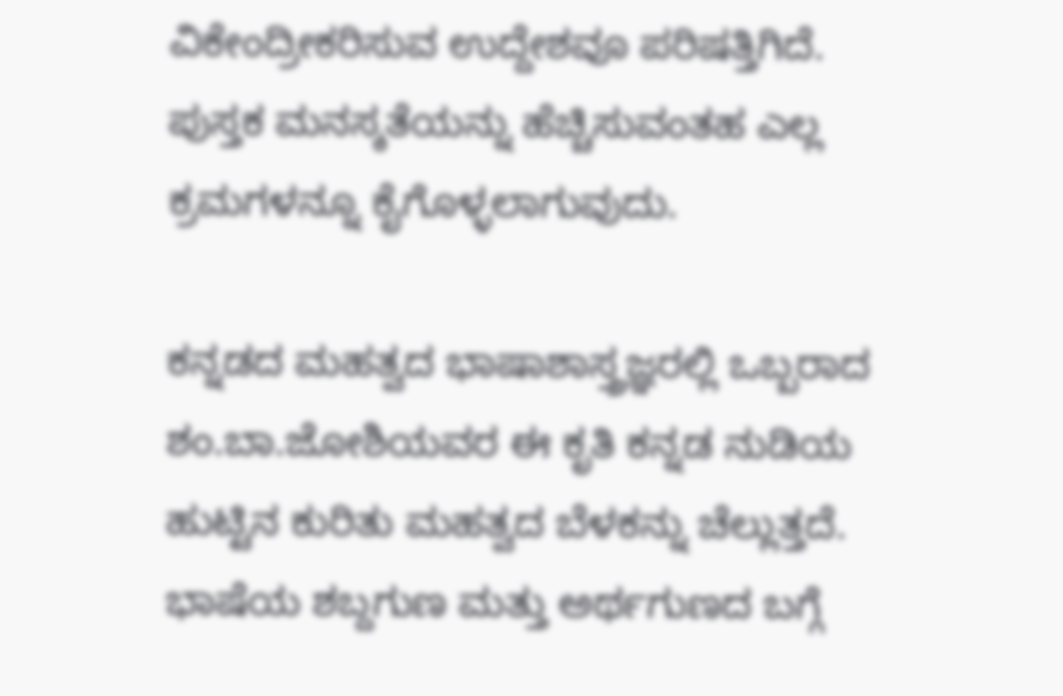ವಿಕೇಂದ್ರೀಕರಿಸುವ ಉದ್ದೇಶವೂ ಪರಿಷತ್ತಿಗಿದೆ. ಪುಸ್ತಕ ಮನಸ್ಕತೆಯನ್ನು ಹೆಚ್ಚಿಸುವಂತಹ ಎಲ್ಲ ಕ್ರಮಗಳನ್ನೂ ಕೈಗೊಳ್ಳಲಾಗುವುದು.

ಕನ್ನಡದ ಮಹತ್ವದ ಭಾಷಾಶಾಸ್ತ್ರಜ್ಞರಲ್ಲಿ ಒಬ್ಬರಾದ ಶಂ.ಬಾ.ಜೋಶಿಯವರ ಈ ಕೃತಿ ಕನ್ನಡ ನುಡಿಯ ಹುಟ್ಟಿನ ಕುರಿತು ಮಹತ್ವದ ಬೆಳಕನ್ನು ಚೆಲ್ಲುತ್ತದೆ. ಭಾಷೆಯ ಶಬ್ದಗುಣ ಮತ್ತು ಅರ್ಥಗುಣದ ಬಗ್ಗೆ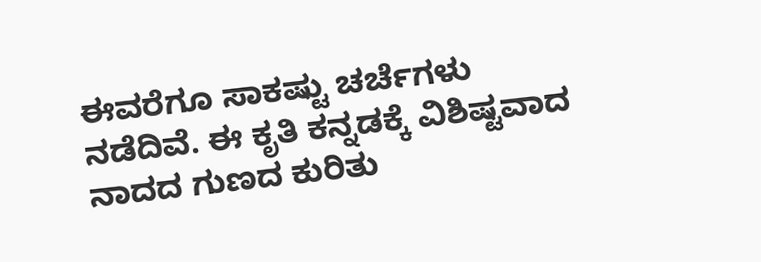ಈವರೆಗೂ ಸಾಕಷ್ಟು ಚರ್ಚೆಗಳು ನಡೆದಿವೆ. ಈ ಕೃತಿ ಕನ್ನಡಕ್ಕೆ ವಿಶಿಷ್ಟವಾದ ನಾದದ ಗುಣದ ಕುರಿತು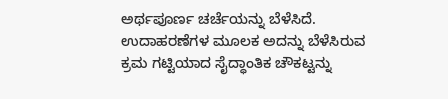ಅರ್ಥಪೂರ್ಣ ಚರ್ಚೆಯನ್ನು ಬೆಳೆಸಿದೆ. ಉದಾಹರಣೆಗಳ ಮೂಲಕ ಅದನ್ನು ಬೆಳೆಸಿರುವ ಕ್ರಮ ಗಟ್ಟಿಯಾದ ಸೈದ್ಧಾಂತಿಕ ಚೌಕಟ್ಟನ್ನು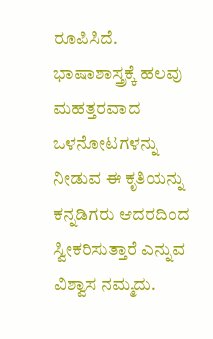ರೂಪಿಸಿದೆ. ಭಾಷಾಶಾಸ್ತ್ರಕ್ಕೆ ಹಲವು ಮಹತ್ತರವಾದ ಒಳನೋಟಗಳನ್ನು ನೀಡುವ ಈ ಕೃತಿಯನ್ನು ಕನ್ನಡಿಗರು ಆದರದಿಂದ ಸ್ವೀಕರಿಸುತ್ತಾರೆ ಎನ್ನುವ ವಿಶ್ವಾಸ ನಮ್ಮದು.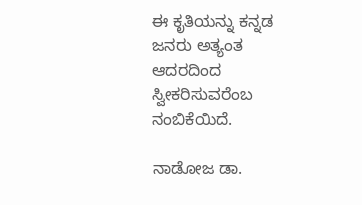ಈ ಕೃತಿಯನ್ನು ಕನ್ನಡ ಜನರು ಅತ್ಯಂತ ಆದರದಿಂದ ಸ್ವೀಕರಿಸುವರೆಂಬ ನಂಬಿಕೆಯಿದೆ.

ನಾಡೋಜ ಡಾ.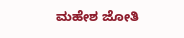ಮಹೇಶ ಜೋತಿ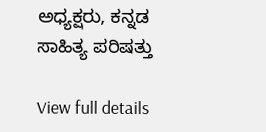ಅಧ್ಯಕ್ಷರು, ಕನ್ನಡ ಸಾಹಿತ್ಯ ಪರಿಷತ್ತು

View full details